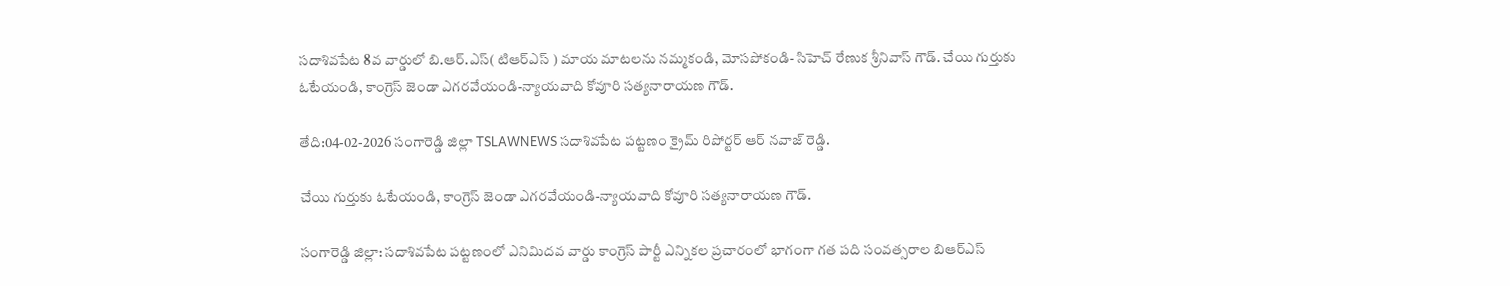సదాశివపేట 8వ వార్డులో బి.ఆర్.ఎస్( టిఆర్ఎస్ ) మాయ మాటలను నమ్మకండి, మోసపోకండి- సిహెచ్ రేణుక శ్రీనివాస్ గౌడ్. చేయి గుర్తుకు ఓటేయండి, కాంగ్రెస్ జెండా ఎగరవేయండి-న్యాయవాది కోవూరి సత్యనారాయణ గౌడ్.

తేది:04-02-2026 సంగారెడ్డి జిల్లా TSLAWNEWS సదాశివపేట పట్టణం క్రైమ్ రిపోర్టర్ ఆర్ నవాజ్ రెడ్డి.

చేయి గుర్తుకు ఓటేయండి, కాంగ్రెస్ జెండా ఎగరవేయండి-న్యాయవాది కోవూరి సత్యనారాయణ గౌడ్.

సంగారెడ్డి జిల్లా: సదాశివపేట పట్టణంలో ఎనిమిదవ వార్డు కాంగ్రెస్ పార్టీ ఎన్నికల ప్రచారంలో భాగంగా గత పది సంవత్సరాల బిఆర్ఎస్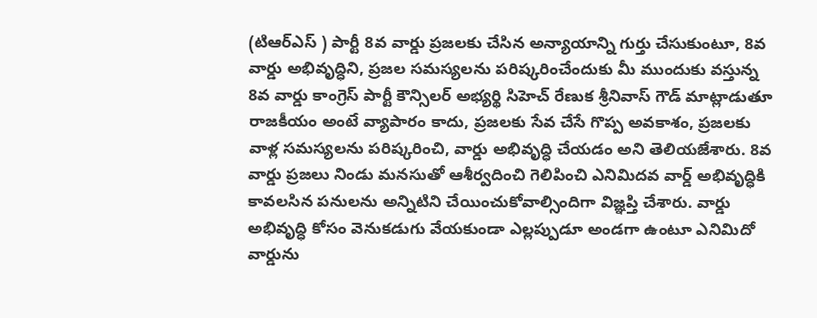(టిఆర్ఎస్ ) పార్టీ 8వ వార్డు ప్రజలకు చేసిన అన్యాయాన్ని గుర్తు చేసుకుంటూ, 8వ వార్డు అభివృద్ధిని, ప్రజల సమస్యలను పరిష్కరించేందుకు మీ ముందుకు వస్తున్న 8వ వార్డు కాంగ్రెస్ పార్టీ కౌన్సిలర్ అభ్యర్థి సిహెచ్ రేణుక శ్రీనివాస్ గౌడ్ మాట్లాడుతూ రాజకీయం అంటే వ్యాపారం కాదు, ప్రజలకు సేవ చేసే గొప్ప అవకాశం, ప్రజలకు వాళ్ల సమస్యలను పరిష్కరించి, వార్డు అభివృద్ధి చేయడం అని తెలియజేశారు. 8వ వార్డు ప్రజలు నిండు మనసుతో ఆశీర్వదించి గెలిపించి ఎనిమిదవ వార్డ్ అభివృద్ధికి కావలసిన పనులను అన్నిటిని చేయించుకోవాల్సిందిగా విజ్ఞప్తి చేశారు. వార్డు అభివృద్ధి కోసం వెనుకడుగు వేయకుండా ఎల్లప్పుడూ అండగా ఉంటూ ఎనిమిదో వార్డును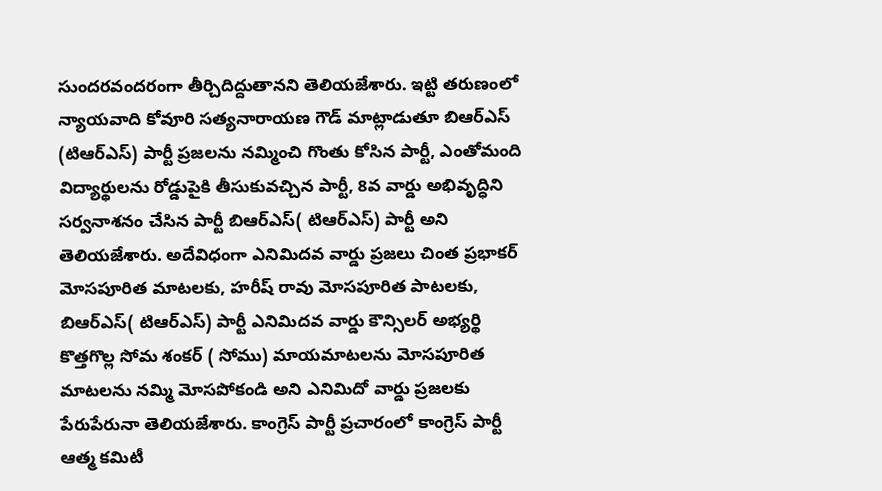సుందరవందరంగా తీర్చిదిద్దుతానని తెలియజేశారు. ఇట్టి తరుణంలో న్యాయవాది కోవూరి సత్యనారాయణ గౌడ్ మాట్లాడుతూ బిఆర్ఎస్ (టిఆర్ఎస్) పార్టీ ప్రజలను నమ్మించి గొంతు కోసిన పార్టీ, ఎంతోమంది విద్యార్థులను రోడ్డుపైకి తీసుకువచ్చిన పార్టీ, 8వ వార్డు అభివృద్ధిని సర్వనాశనం చేసిన పార్టీ బిఆర్ఎస్( టిఆర్ఎస్) పార్టీ అని తెలియజేశారు. అదేవిధంగా ఎనిమిదవ వార్డు ప్రజలు చింత ప్రభాకర్ మోసపూరిత మాటలకు, హరీష్ రావు మోసపూరిత పాటలకు, బిఆర్ఎస్( టిఆర్ఎస్) పార్టీ ఎనిమిదవ వార్డు కౌన్సిలర్ అభ్యర్థి కొత్తగొల్ల సోమ శంకర్ ( సోము) మాయమాటలను మోసపూరిత మాటలను నమ్మి మోసపోకండి అని ఎనిమిదో వార్డు ప్రజలకు పేరుపేరునా తెలియజేశారు. కాంగ్రెస్ పార్టీ ప్రచారంలో కాంగ్రెస్ పార్టీ ఆత్మ కమిటీ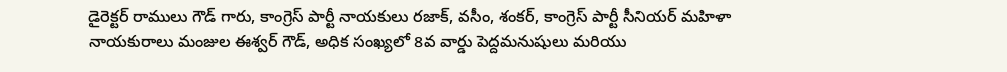డైరెక్టర్ రాములు గౌడ్ గారు, కాంగ్రెస్ పార్టీ నాయకులు రజాక్, వసీం, శంకర్, కాంగ్రెస్ పార్టీ సీనియర్ మహిళా నాయకురాలు మంజుల ఈశ్వర్ గౌడ్, అధిక సంఖ్యలో 8వ వార్డు పెద్దమనుషులు మరియు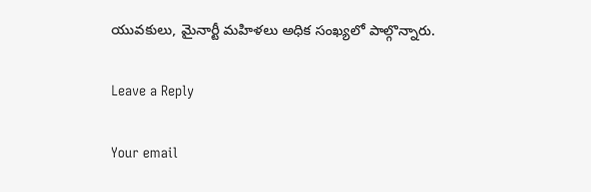యువకులు, మైనార్టీ మహిళలు అధిక సంఖ్యలో పాల్గొన్నారు.

Leave a Reply

Your email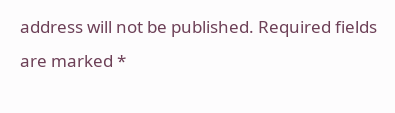address will not be published. Required fields are marked *